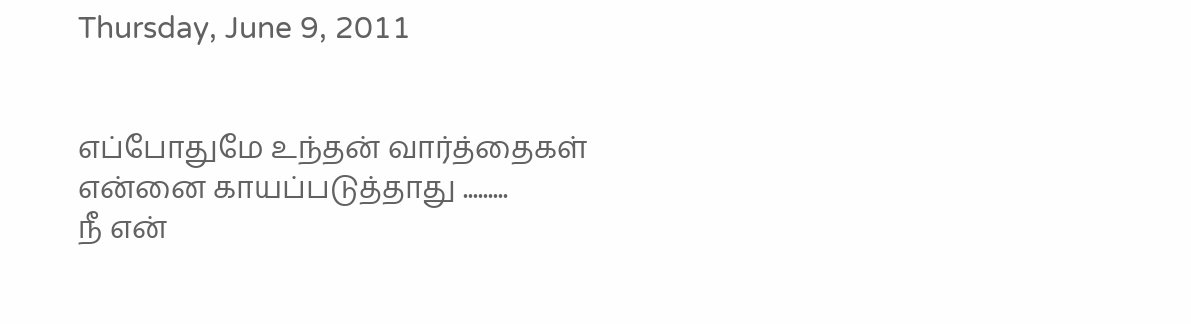Thursday, June 9, 2011


எப்போதுமே உந்தன் வார்த்தைகள்
என்னை காயப்படுத்தாது .........
நீ என்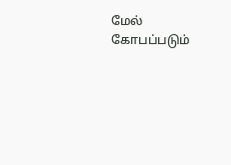மேல் கோபப்படும்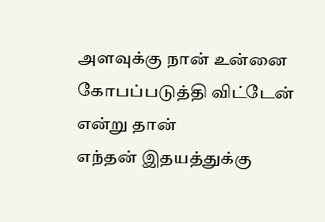அளவுக்கு நான் உன்னை
கோபப்படுத்தி விட்டேன்
என்று தான்
எந்தன் இதயத்துக்கு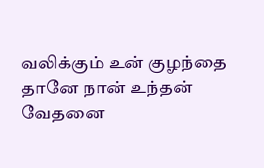வலிக்கும் உன் குழந்தை
தானே நான் உந்தன்
வேதனை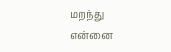மறந்து
என்னை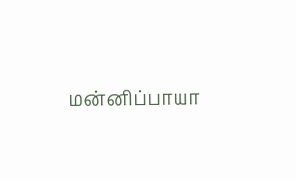மன்னிப்பாயா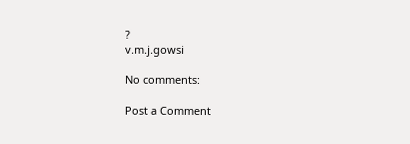?
v.m.j.gowsi

No comments:

Post a Comment